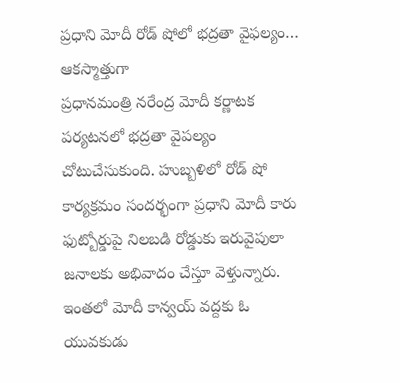ప్రధాని మోదీ రోడ్ షోలో భద్రతా వైఫల్యం… ఆకస్మాత్తుగా
ప్రధానమంత్రి నరేంద్ర మోదీ కర్ణాటక పర్యటనలో భద్రతా వైపల్యం చోటుచేసుకుంది. హుబ్బళిలో రోడ్ షో కార్యక్రమం సందర్భంగా ప్రధాని మోదీ కారు ఫుట్బోర్డుపై నిలబడి రోడ్డుకు ఇరువైపులా జనాలకు అభివాదం చేస్తూ వెళ్తున్నారు. ఇంతలో మోదీ కాన్వయ్ వద్దకు ఓ యువకుడు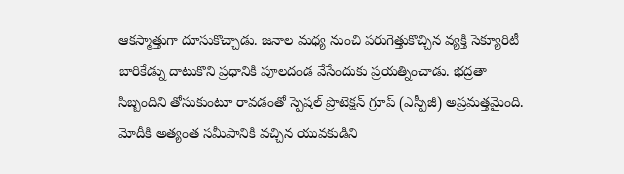ఆకస్మాత్తుగా దూసుకొచ్చాడు. జనాల మధ్య నుంచి పరుగెత్తుకొచ్చిన వ్యక్తి సెక్యూరిటీ బారికేడ్ను దాటుకొని ప్రధానికి పూలదండ వేసేందుకు ప్రయత్నించాడు. భద్రతా సిబ్బందిని తోసుకుంటూ రావడంతో స్పెషల్ ప్రొటెక్షన్ గ్రూప్ (ఎస్పీజీ) అప్రమత్తమైంది. మోదీకి అత్యంత సమీపానికి వచ్చిన యువకుడిని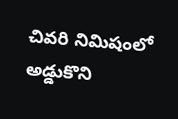చివరి నిమిషంలో అడ్డుకొని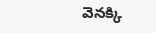వెనక్కి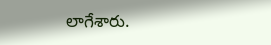లాగేశారు.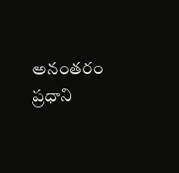అనంతరం ప్రధాని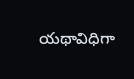యథావిధిగా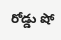రోడ్డు షో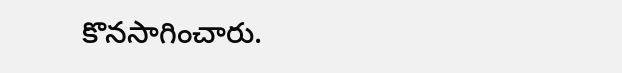కొనసాగించారు.